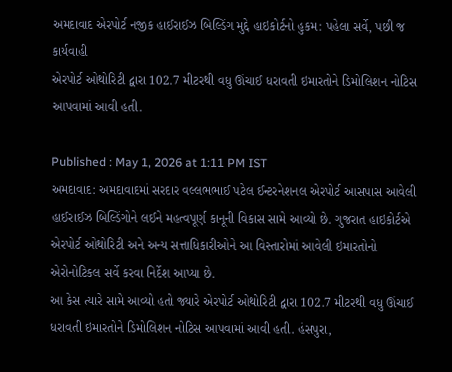અમદાવાદ એરપોર્ટ નજીક હાઈરાઈઝ બિલ્ડિંગ મુદ્દે હાઇકોર્ટનો હુકમ: પહેલા સર્વે, પછી જ કાર્યવાહી
એરપોર્ટ ઓથોરિટી દ્વારા 102.7 મીટરથી વધુ ઊંચાઈ ધરાવતી ઇમારતોને ડિમોલિશન નોટિસ આપવામાં આવી હતી.

Published : May 1, 2026 at 1:11 PM IST
અમદાવાદ: અમદાવાદમાં સરદાર વલ્લભભાઈ પટેલ ઈન્ટરનેશનલ એરપોર્ટ આસપાસ આવેલી હાઈરાઈઝ બિલ્ડિંગોને લઈને મહત્વપૂર્ણ કાનૂની વિકાસ સામે આવ્યો છે. ગુજરાત હાઇકોર્ટએ એરપોર્ટ ઓથોરિટી અને અન્ય સત્તાધિકારીઓને આ વિસ્તારોમાં આવેલી ઇમારતોનો એરોનોટિકલ સર્વે કરવા નિર્દેશ આપ્યા છે.
આ કેસ ત્યારે સામે આવ્યો હતો જ્યારે એરપોર્ટ ઓથોરિટી દ્વારા 102.7 મીટરથી વધુ ઊંચાઈ ધરાવતી ઇમારતોને ડિમોલિશન નોટિસ આપવામાં આવી હતી. હંસપુરા,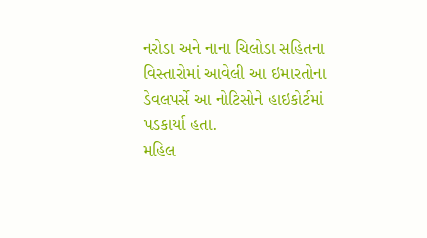નરોડા અને નાના ચિલોડા સહિતના વિસ્તારોમાં આવેલી આ ઇમારતોના ડેવલપર્સે આ નોટિસોને હાઇકોર્ટમાં પડકાર્યા હતા.
મહિલ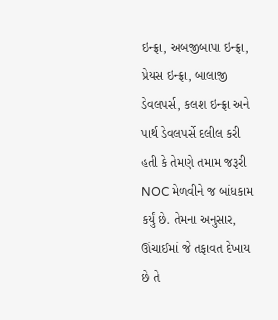ઇન્ફ્રા, અબજીબાપા ઇન્ફ્રા, પ્રેયસ ઇન્ફ્રા, બાલાજી ડેવલપર્સ, કલશ ઇન્ફ્રા અને પાર્થ ડેવલપર્સે દલીલ કરી હતી કે તેમણે તમામ જરૂરી NOC મેળવીને જ બાંધકામ કર્યું છે. તેમના અનુસાર, ઊંચાઈમાં જે તફાવત દેખાય છે તે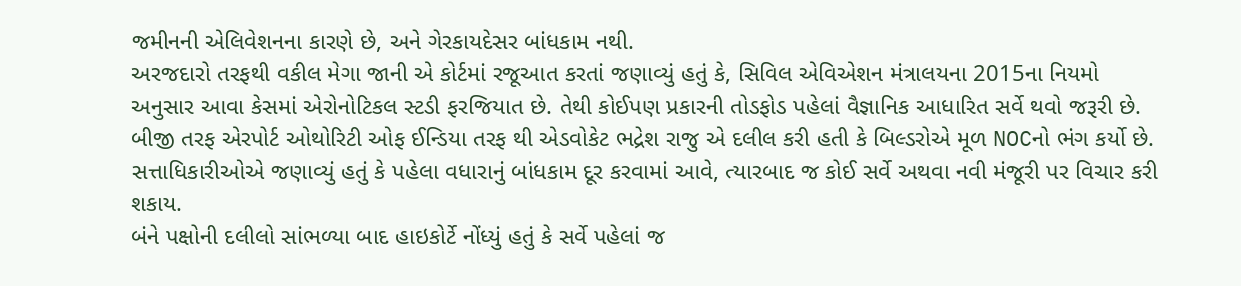જમીનની એલિવેશનના કારણે છે, અને ગેરકાયદેસર બાંધકામ નથી.
અરજદારો તરફથી વકીલ મેગા જાની એ કોર્ટમાં રજૂઆત કરતાં જણાવ્યું હતું કે, સિવિલ એવિએશન મંત્રાલયના 2015ના નિયમો અનુસાર આવા કેસમાં એરોનોટિકલ સ્ટડી ફરજિયાત છે. તેથી કોઈપણ પ્રકારની તોડફોડ પહેલાં વૈજ્ઞાનિક આધારિત સર્વે થવો જરૂરી છે.
બીજી તરફ એરપોર્ટ ઓથોરિટી ઓફ ઈન્ડિયા તરફ થી એડવોકેટ ભદ્રેશ રાજુ એ દલીલ કરી હતી કે બિલ્ડરોએ મૂળ NOCનો ભંગ કર્યો છે. સત્તાધિકારીઓએ જણાવ્યું હતું કે પહેલા વધારાનું બાંધકામ દૂર કરવામાં આવે, ત્યારબાદ જ કોઈ સર્વે અથવા નવી મંજૂરી પર વિચાર કરી શકાય.
બંને પક્ષોની દલીલો સાંભળ્યા બાદ હાઇકોર્ટે નોંધ્યું હતું કે સર્વે પહેલાં જ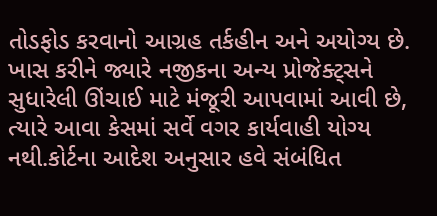તોડફોડ કરવાનો આગ્રહ તર્કહીન અને અયોગ્ય છે. ખાસ કરીને જ્યારે નજીકના અન્ય પ્રોજેક્ટ્સને સુધારેલી ઊંચાઈ માટે મંજૂરી આપવામાં આવી છે, ત્યારે આવા કેસમાં સર્વે વગર કાર્યવાહી યોગ્ય નથી.કોર્ટના આદેશ અનુસાર હવે સંબંધિત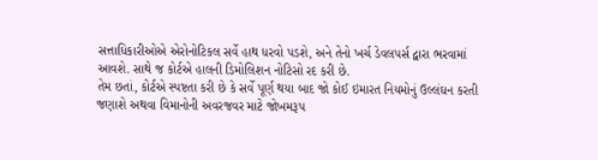સત્તાધિકારીઓએ એરોનોટિકલ સર્વે હાથ ધરવો પડશે, અને તેનો ખર્ચ ડેવલપર્સ દ્વારા ભરવામાં આવશે. સાથે જ કોર્ટએ હાલની ડિમોલિશન નોટિસો રદ કરી છે.
તેમ છતાં, કોર્ટએ સ્પષ્ટતા કરી છે કે સર્વે પૂર્ણ થયા બાદ જો કોઈ ઇમારત નિયમોનું ઉલ્લંઘન કરતી જણાશે અથવા વિમાનોની અવરજવર માટે જોખમરૂપ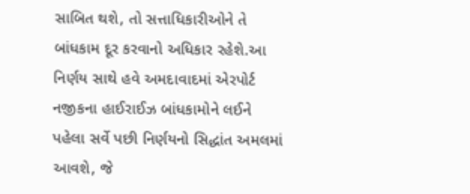સાબિત થશે, તો સત્તાધિકારીઓને તે બાંધકામ દૂર કરવાનો અધિકાર રહેશે.આ નિર્ણય સાથે હવે અમદાવાદમાં એરપોર્ટ નજીકના હાઈરાઈઝ બાંધકામોને લઈને પહેલા સર્વે પછી નિર્ણયનો સિદ્ધાંત અમલમાં આવશે, જે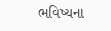ભવિષ્યના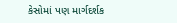કેસોમાં પણ માર્ગદર્શક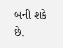બની શકે છે.